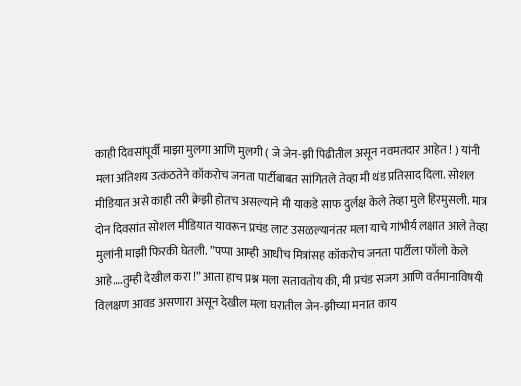काही दिवसांपूर्वी माझा मुलगा आणि मुलगी ( जे जेन-झी पिढीतील असून नवमतदार आहेत ! ) यांनी मला अतिशय उत्कंठतेने कॉकरोच जनता पार्टीबाबत सांगितले तेव्हा मी थंड प्रतिसाद दिला. सोशल मीडियात असे काही तरी क्रेझी होतच असल्याने मी याकडे साफ दुर्लक्ष केले तेव्हा मुले हिरमुसली. मात्र दोन दिवसांत सोशल मीडियात यावरून प्रचंड लाट उसळल्यानंतर मला याचे गांभीर्य लक्षात आले तेव्हा मुलांनी माझी फिरकी घेतली. ”पप्पा आम्ही आधीच मित्रांसह कॉकरोच जनता पार्टीला फॉलो केले आहे….तुम्ही देखील करा !” आता हाच प्रश्न मला सतावतोय की, मी प्रचंड सजग आणि वर्तमानाविषयी विलक्षण आवड असणारा असून देखील मला घरातील जेन-झीच्या मनात काय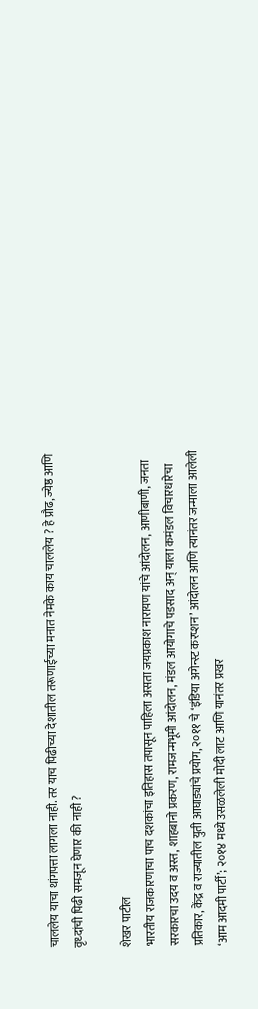चाललेय याचा थांगपत्ता लागला नाही. तर याच पिढीच्या देशातील तरूणाईच्या मनात नेमके काय चाललेय ? हे प्रौढ, ज्येष्ठ आणि वृध्दांची पिढी समजून घेणार की नाही ?

शेखर पाटील
भारतीय राजकारणाचा पाच दशकांचा इतिहास तपासून पाहिला असता जयप्रकाश नारायण यांचे आंदोलन, आणीबाणी, जनता सरकारचा उदय व अस्त, शाहबानो प्रकरण, रामजन्मभूमी आंदोलन, मंडल आयोगाचे पडसाद अन् याला कमंडल विचारधारेचा प्रतिकार, केंद्र व राज्यातील युती आघाड्यांचे प्रयोग, २०११ चे ‘इंडिया अगेन्स्ट करप्शन’ आंदोलन आणि त्यानंतर जन्माला आलेली ‘आम आदमी पार्टी’; २०१४ मध्ये उसळलेली मोदी लाट आणि यानंतर प्रखर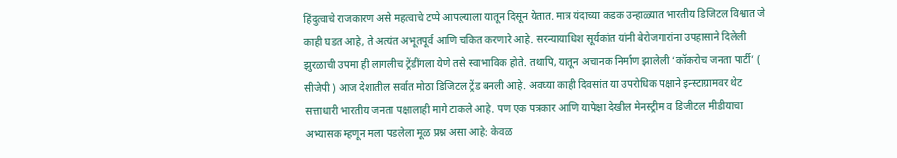हिंदुत्वाचे राजकारण असे महत्वाचे टप्पे आपल्याला यातून दिसून येतात. मात्र यंदाच्या कडक उन्हाळ्यात भारतीय डिजिटल विश्वात जे काही घडत आहे, ते अत्यंत अभूतपूर्व आणि चकित करणारे आहे. सरन्यायाधिश सूर्यकांत यांनी बेरोजगारांना उपहासाने दिलेली झुरळाची उपमा ही लागलीच ट्रेंडींगला येणे तसे स्वाभाविक होते. तथापि, यातून अचानक निर्माण झालेली ‘कॉकरोच जनता पार्टी’ ( सीजेपी ) आज देशातील सर्वात मोठा डिजिटल ट्रेंड बनली आहे. अवघ्या काही दिवसांत या उपरोधिक पक्षाने इन्स्टाग्रामवर थेट सत्ताधारी भारतीय जनता पक्षालाही मागे टाकले आहे. पण एक पत्रकार आणि यापेक्षा देखील मेनस्ट्रीम व डिजीटल मीडीयाचा अभ्यासक म्हणून मला पडलेला मूळ प्रश्न असा आहे: केवळ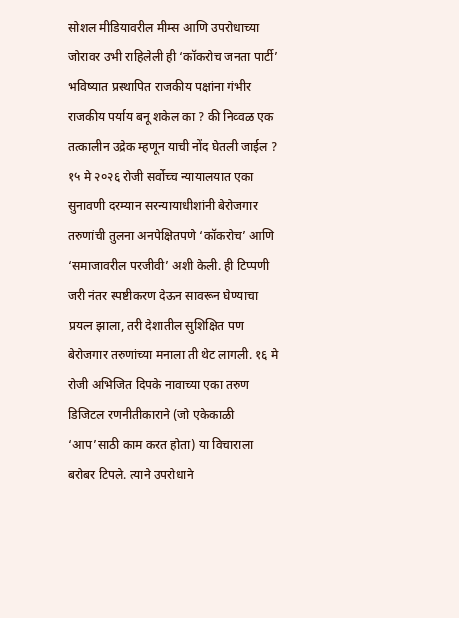सोशल मीडियावरील मीम्स आणि उपरोधाच्या जोरावर उभी राहिलेली ही ‘कॉकरोच जनता पार्टी’ भविष्यात प्रस्थापित राजकीय पक्षांना गंभीर राजकीय पर्याय बनू शकेल का ? की निव्वळ एक तत्कालीन उद्रेक म्हणून याची नोंद घेतली जाईल ?
१५ मे २०२६ रोजी सर्वोच्च न्यायालयात एका सुनावणी दरम्यान सरन्यायाधीशांनी बेरोजगार तरुणांची तुलना अनपेक्षितपणे ‘कॉकरोच’ आणि ‘समाजावरील परजीवी’ अशी केली. ही टिप्पणी जरी नंतर स्पष्टीकरण देऊन सावरून घेण्याचा प्रयत्न झाला, तरी देशातील सुशिक्षित पण बेरोजगार तरुणांच्या मनाला ती थेट लागली. १६ मे रोजी अभिजित दिपके नावाच्या एका तरुण डिजिटल रणनीतीकाराने (जो एकेकाळी ‘आप’साठी काम करत होता) या विचाराला बरोबर टिपले. त्याने उपरोधाने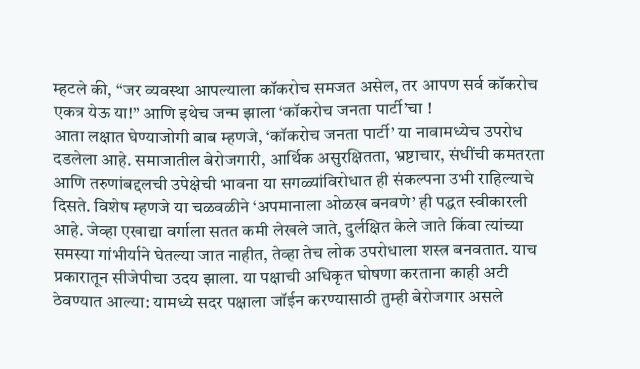म्हटले की, “जर व्यवस्था आपल्याला कॉकरोच समजत असेल, तर आपण सर्व कॉकरोच एकत्र येऊ या!” आणि इथेच जन्म झाला ‘कॉकरोच जनता पार्टी’चा !
आता लक्षात घेण्याजोगी बाब म्हणजे, ‘कॉकरोच जनता पार्टी’ या नावामध्येच उपरोध दडलेला आहे. समाजातील बेरोजगारी, आर्थिक असुरक्षितता, भ्रष्टाचार, संधींची कमतरता आणि तरुणांबद्दलची उपेक्षेची भावना या सगळ्यांविरोधात ही संकल्पना उभी राहिल्याचे दिसते. विशेष म्हणजे या चळवळीने ‘अपमानाला ओळख बनवणे’ ही पद्धत स्वीकारली आहे. जेव्हा एखाद्या वर्गाला सतत कमी लेखले जाते, दुर्लक्षित केले जाते किंवा त्यांच्या समस्या गांभीर्याने घेतल्या जात नाहीत, तेव्हा तेच लोक उपरोधाला शस्त्र बनवतात. याच प्रकारातून सीजेपीचा उदय झाला. या पक्षाची अधिकृत घोषणा करताना काही अटी ठेवण्यात आल्या: यामध्ये सदर पक्षाला जॉईन करण्यासाठी तुम्ही बेरोजगार असले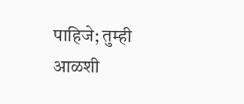पाहिजे; तुम्ही आळशी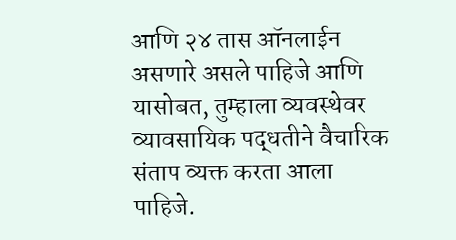आणि २४ तास ऑनलाईन असणारे असले पाहिजे आणि यासोबत, तुम्हाला व्यवस्थेवर व्यावसायिक पद्धतीने वैचारिक संताप व्यक्त करता आला पाहिजे.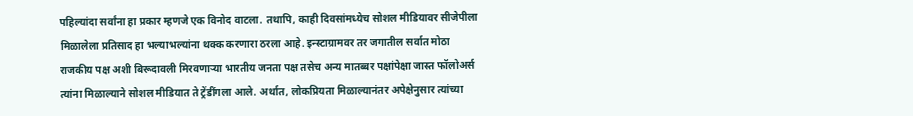पहिल्यांदा सर्वांना हा प्रकार म्हणजे एक विनोद वाटला. तथापि, काही दिवसांमध्येच सोशल मीडियावर सीजेपीला मिळालेला प्रतिसाद हा भल्याभल्यांना थक्क करणारा ठरला आहे. इन्स्टाग्रामवर तर जगातील सर्वात मोठा राजकीय पक्ष अशी बिरूदावली मिरवणाऱ्या भारतीय जनता पक्ष तसेच अन्य मातब्बर पक्षांपेक्षा जास्त फॉलोअर्स त्यांना मिळाल्याने सोशल मीडियात ते ट्रेंडींगला आले. अर्थात, लोकप्रियता मिळाल्यानंतर अपेक्षेनुसार त्यांच्या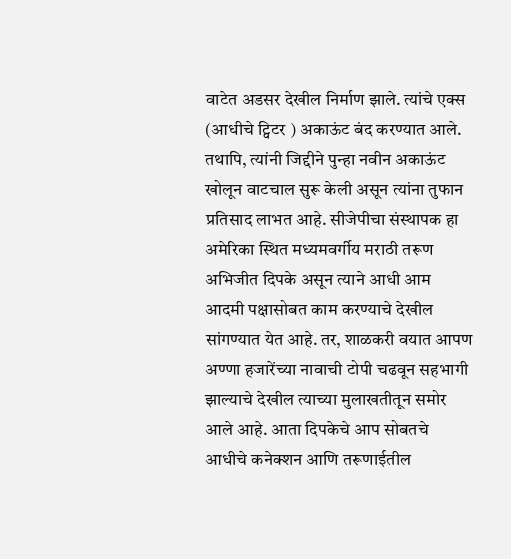वाटेत अडसर देखील निर्माण झाले. त्यांचे एक्स (आधीचे ट्विटर ) अकाऊंट बंद करण्यात आले. तथापि, त्यांनी जिद्दीने पुन्हा नवीन अकाऊंट खोलून वाटचाल सुरू केली असून त्यांना तुफान प्रतिसाद लाभत आहे. सीजेपीचा संस्थापक हा अमेरिका स्थित मध्यमवर्गीय मराठी तरूण अभिजीत दिपके असून त्याने आधी आम आदमी पक्षासोबत काम करण्याचे देखील सांगण्यात येत आहे. तर, शाळकरी वयात आपण अण्णा हजारेंच्या नावाची टोपी चढवून सहभागी झाल्याचे देखील त्याच्या मुलाखतीतून समोर आले आहे. आता दिपकेचे आप सोबतचे आधीचे कनेक्शन आणि तरूणाईतील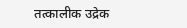तत्कालीक उद्रेक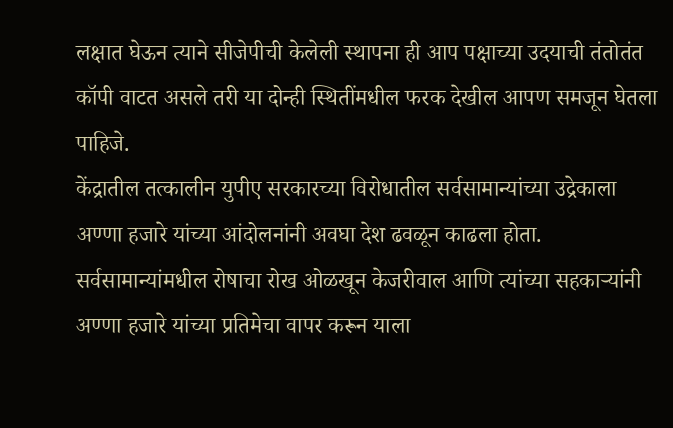लक्षात घेऊन त्याने सीजेपीची केलेली स्थापना ही आप पक्षाच्या उदयाची तंतोतंत कॉपी वाटत असले तरी या दोन्ही स्थितींमधील फरक देखील आपण समजून घेतला पाहिजे.
केंद्रातील तत्कालीन युपीए सरकारच्या विरोधातील सर्वसामान्यांच्या उद्रेकाला अण्णा हजारे यांच्या आंदोलनांनी अवघा देश ढवळून काढला होता. सर्वसामान्यांमधील रोषाचा रोख ओळखून केजरीवाल आणि त्यांच्या सहकाऱ्यांनी अण्णा हजारे यांच्या प्रतिमेचा वापर करून याला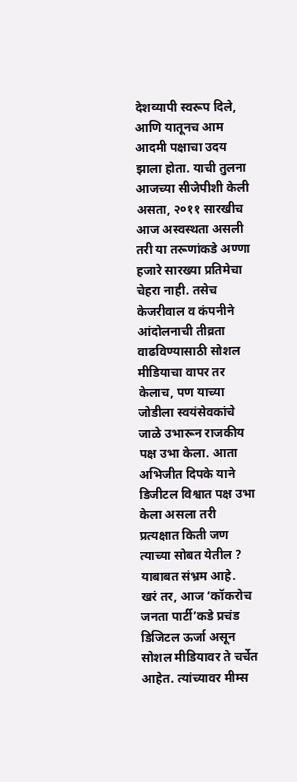देशव्यापी स्वरूप दिले, आणि यातूनच आम आदमी पक्षाचा उदय झाला होता. याची तुलना आजच्या सीजेपीशी केली असता, २०११ सारखीच आज अस्वस्थता असली तरी या तरूणांकडे अण्णा हजारे सारख्या प्रतिमेचा चेहरा नाही. तसेच केजरीवाल व कंपनीने आंदोलनाची तीव्रता वाढविण्यासाठी सोशल मीडियाचा वापर तर केलाच, पण याच्या जोडीला स्वयंसेवकांचे जाळे उभारून राजकीय पक्ष उभा केला. आता अभिजीत दिपके याने डिजीटल विश्वात पक्ष उभा केला असला तरी प्रत्यक्षात किती जण त्याच्या सोबत येतील ? याबाबत संभ्रम आहे.
खरं तर, आज ‘कॉकरोच जनता पार्टी’कडे प्रचंड डिजिटल ऊर्जा असून सोशल मीडियावर ते चर्चेत आहेत. त्यांच्यावर मीम्स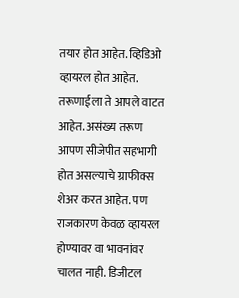तयार होत आहेत. व्हिडिओ व्हायरल होत आहेत. तरूणाईला ते आपले वाटत आहेत. असंख्य तरूण आपण सीजेपीत सहभागी होत असल्याचे ग्राफीक्स शेअर करत आहेत. पण राजकारण केवळ व्हायरल होण्यावर वा भावनांवर चालत नाही. डिजीटल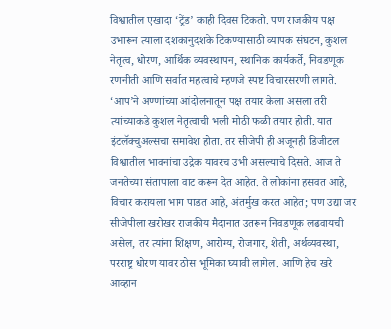विश्वातील एखादा ‘ट्रेंड’ काही दिवस टिकतो. पण राजकीय पक्ष उभारून त्याला दशकानुदशके टिकण्यासाठी व्यापक संघटन, कुशल नेतृत्व, धोरण, आर्थिक व्यवस्थापन, स्थानिक कार्यकर्ते, निवडणूक रणनीती आणि सर्वात महत्वाचे म्हणजे स्पष्ट विचारसरणी लागते.
‘आप’ने अण्णांच्या आंदोलनातून पक्ष तयार केला असला तरी त्यांच्याकडे कुशल नेतृत्वाची भली मोठी फळी तयार होती. यात इंटलॅक्चुअल्सचा समावेश होता. तर सीजेपी ही अजूनही डिजीटल विश्वातील भावनांचा उद्रेक यावरच उभी असल्याचे दिसते. आज ते जनतेच्या संतापाला वाट करून देत आहेत. ते लोकांना हसवत आहे, विचार करायला भाग पाडत आहे, अंतर्मुख करत आहेत; पण उद्या जर सीजेपीला खरोखर राजकीय मैदानात उतरून निवडणूक लढवायची असेल, तर त्यांना शिक्षण, आरोग्य, रोजगार, शेती, अर्थव्यवस्था, परराष्ट्र धोरण यावर ठोस भूमिका घ्यावी लागेल. आणि हेच खरे आव्हान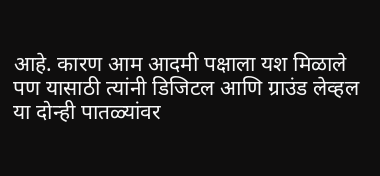आहे. कारण आम आदमी पक्षाला यश मिळाले पण यासाठी त्यांनी डिजिटल आणि ग्राउंड लेव्हल या दोन्ही पातळ्यांवर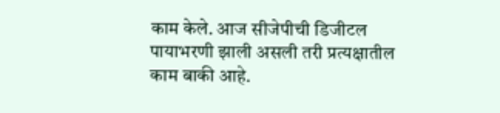काम केले. आज सीजेपीची डिजीटल पायाभरणी झाली असली तरी प्रत्यक्षातील काम बाकी आहे.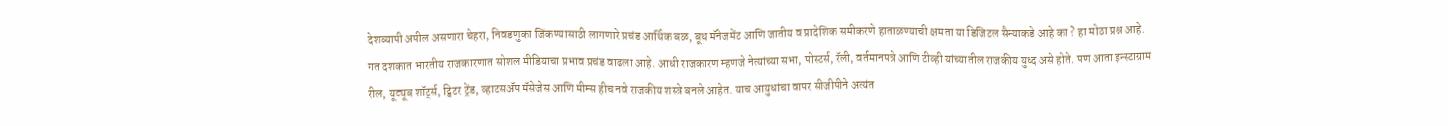देशव्यापी अपील असणारा चेहरा, निवडणुका जिंकण्यासाठी लागणारे प्रचंड आर्थिक बळ, बूथ मॅनेजमेंट आणि जातीय व प्रादेशिक समीकरणे हाताळण्याची क्षमता या डिजिटल सैन्याकडे आहे का ? हा मोठा प्रश्न आहे.
गत दशकात भारतीय राजकारणात सोशल मीडियाचा प्रभाव प्रचंड वाढला आहे. आधी राजकारण म्हणजे नेत्यांच्या सभा, पोस्टर्स, रॅली, वर्तमानपत्रे आणि टीव्ही यांच्यातील राजकीय युध्द असे होते. पण आता इन्स्टाग्राम रील, यूट्यूब शॉर्ट्स, ट्विटर ट्रेंड, व्हाटसॲप मॅसेजेस आणि मीम्स हीच नवे राजकीय शस्त्रे बनले आहेत. याच आयुधांचा वापर सीजीपीने अत्यंत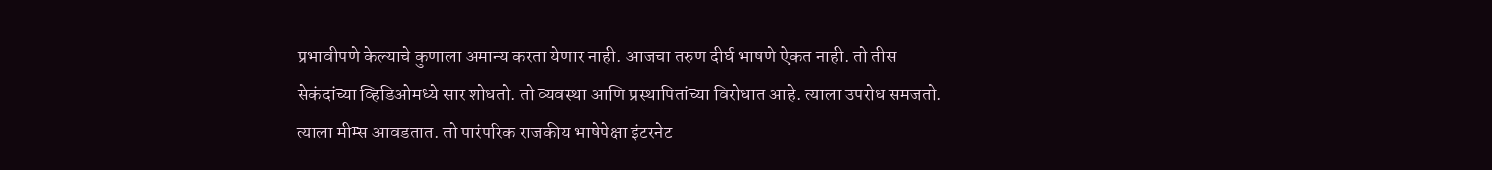प्रभावीपणे केल्याचे कुणाला अमान्य करता येणार नाही. आजचा तरुण दीर्घ भाषणे ऐकत नाही. तो तीस सेकंदांच्या व्हिडिओमध्ये सार शोधतो. तो व्यवस्था आणि प्रस्थापितांच्या विरोधात आहे. त्याला उपरोध समजतो. त्याला मीम्स आवडतात. तो पारंपरिक राजकीय भाषेपेक्षा इंटरनेट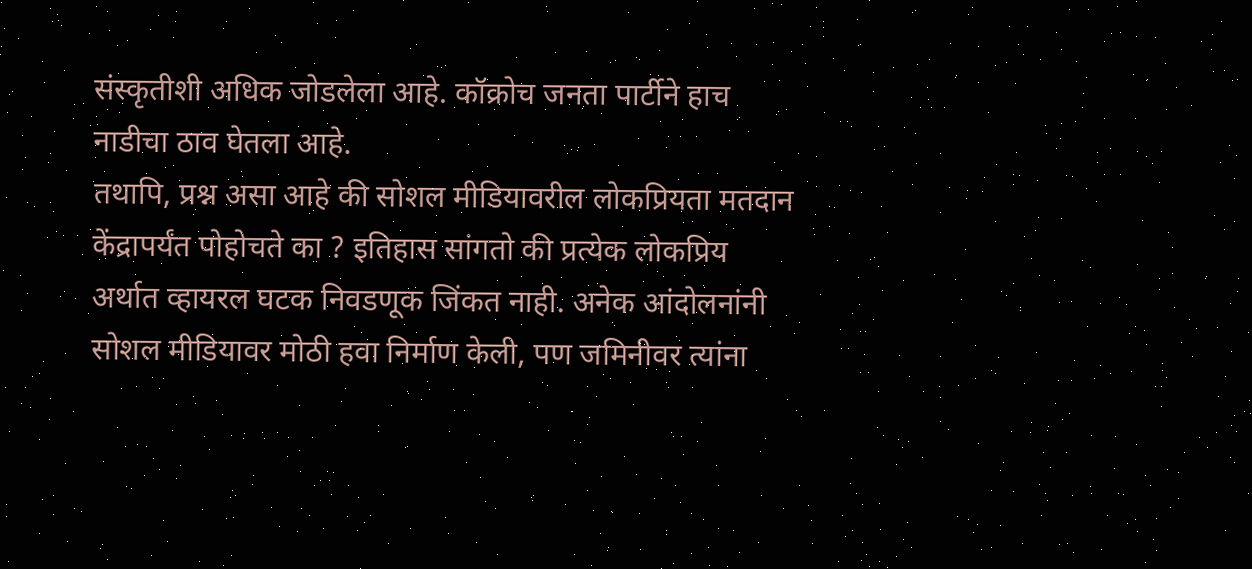संस्कृतीशी अधिक जोडलेला आहे. कॉक्रोच जनता पार्टीने हाच नाडीचा ठाव घेतला आहे.
तथापि, प्रश्न असा आहे की सोशल मीडियावरील लोकप्रियता मतदान केंद्रापर्यंत पोहोचते का ? इतिहास सांगतो की प्रत्येक लोकप्रिय अर्थात व्हायरल घटक निवडणूक जिंकत नाही. अनेक आंदोलनांनी सोशल मीडियावर मोठी हवा निर्माण केली, पण जमिनीवर त्यांना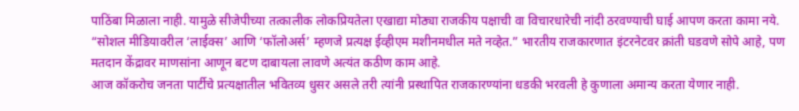पाठिंबा मिळाला नाही. यामुळे सीजेपीच्या तत्कालीक लोकप्रियतेला एखाद्या मोठ्या राजकीय पक्षाची वा विचारधारेची नांदी ठरवण्याची घाई आपण करता कामा नये. “सोशल मीडियावरील ‘लाईक्स’ आणि ‘फॉलोअर्स’ म्हणजे प्रत्यक्ष ईव्हीएम मशीनमधील मते नव्हेत.” भारतीय राजकारणात इंटरनेटवर क्रांती घडवणे सोपे आहे, पण मतदान केंद्रावर माणसांना आणून बटण दाबायला लावणे अत्यंत कठीण काम आहे.
आज कॉकरोच जनता पार्टीचे प्रत्यक्षातील भवितव्य धुसर असले तरी त्यांनी प्रस्थापित राजकारण्यांना धडकी भरवली हे कुणाला अमान्य करता येणार नाही.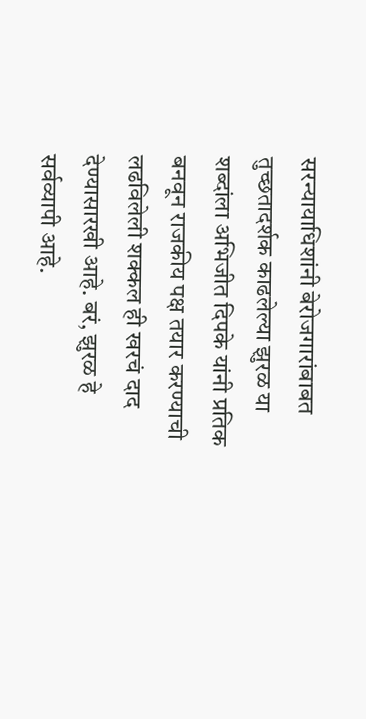सरन्यायाधिशांनी बेरोजगारांबाबत तुच्छतादर्शक काढलेल्या झुरळ या शब्दांला अभिजीत दिपके यांनी प्रतिक बनवून राजकीय पक्ष तयार करण्याची लढविलेली शक्कल ही खरचं दाद देण्यासारखी आहे. बरं, झुरळ हे सर्वव्यापी आहे.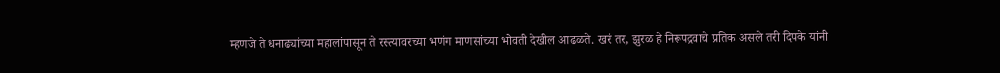म्हणजे ते धनाढ्यांच्या महालांपासून ते रस्त्यावरच्या भणंग माणसांच्या भोवती देखील आढळते. खरं तर, झुरळ हे निरूपद्रवाचे प्रतिक असले तरी दिपके यांनी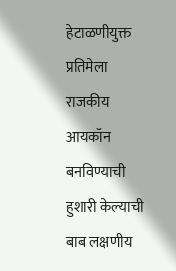हेटाळणीयुक्त प्रतिमेला राजकीय आयकॉन बनविण्याची हुशारी केल्याची बाब लक्षणीय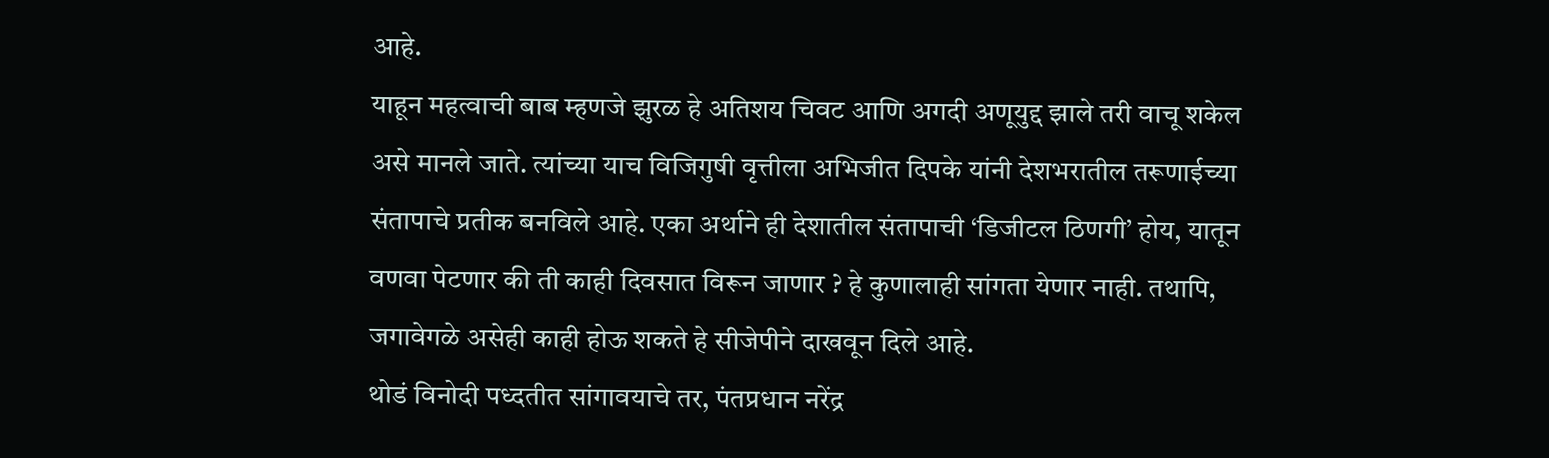आहे.
याहून महत्वाची बाब म्हणजे झुरळ हे अतिशय चिवट आणि अगदी अणूयुद्द झाले तरी वाचू शकेल असे मानले जाते. त्यांच्या याच विजिगुषी वृत्तीला अभिजीत दिपके यांनी देशभरातील तरूणाईच्या संतापाचे प्रतीक बनविले आहे. एका अर्थाने ही देशातील संतापाची ‘डिजीटल ठिणगी’ होय, यातून वणवा पेटणार की ती काही दिवसात विरून जाणार ? हे कुणालाही सांगता येणार नाही. तथापि, जगावेगळे असेही काही होऊ शकते हे सीजेपीने दाखवून दिले आहे.
थोडं विनोदी पध्दतीत सांगावयाचे तर, पंतप्रधान नरेंद्र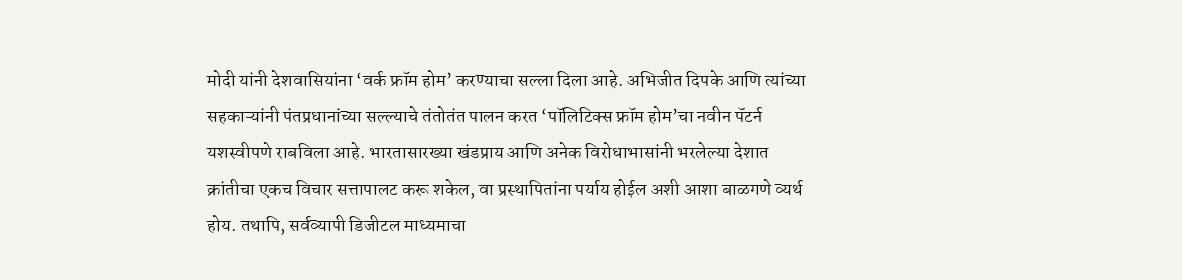मोदी यांनी देशवासियांना ‘वर्क फ्रॉम होम’ करण्याचा सल्ला दिला आहे. अभिजीत दिपके आणि त्यांच्या सहकाऱ्यांनी पंतप्रधानांच्या सल्ल्याचे तंतोतंत पालन करत ‘पॉलिटिक्स फ्रॉम होम’चा नवीन पॅटर्न यशस्वीपणे राबविला आहे. भारतासारख्या खंडप्राय आणि अनेक विरोधाभासांनी भरलेल्या देशात क्रांतीचा एकच विचार सत्तापालट करू शकेल, वा प्रस्थापितांना पर्याय होईल अशी आशा बाळगणे व्यर्थ होय. तथापि, सर्वव्यापी डिजीटल माध्यमाचा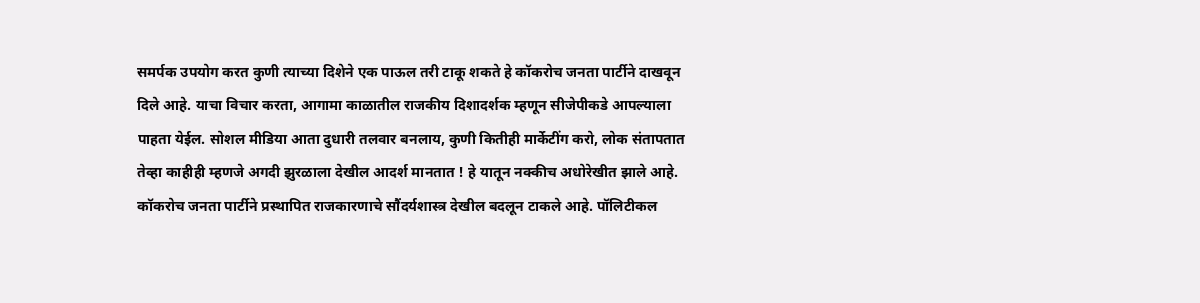समर्पक उपयोग करत कुणी त्याच्या दिशेने एक पाऊल तरी टाकू शकते हे कॉकरोच जनता पार्टीने दाखवून दिले आहे. याचा विचार करता, आगामा काळातील राजकीय दिशादर्शक म्हणून सीजेपीकडे आपल्याला पाहता येईल. सोशल मीडिया आता दुधारी तलवार बनलाय, कुणी कितीही मार्केटींग करो, लोक संतापतात तेव्हा काहीही म्हणजे अगदी झुरळाला देखील आदर्श मानतात ! हे यातून नक्कीच अधोरेखीत झाले आहे.
कॉकरोच जनता पार्टीने प्रस्थापित राजकारणाचे सौंदर्यशास्त्र देखील बदलून टाकले आहे. पॉलिटीकल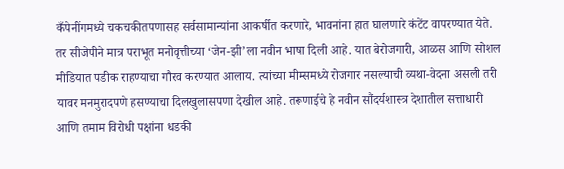कँपेनींगमध्ये चकचकीतपणासह सर्वसामान्यांना आकर्षीत करणारे, भावनांना हात घालणारे कंटेंट वापरण्यात येते. तर सीजेपीने मात्र पराभूत मनोवृत्तीच्या ‘जेन-झी’ला नवीन भाषा दिली आहे. यात बेरोजगारी, आळस आणि सोशल मीडियात पडीक राहण्याचा गौरव करण्यात आलाय. त्यांच्या मीम्समध्ये रोजगार नसल्याची व्यथा-वेदना असली तरी यावर मनमुरादपणे हसण्याचा दिलखुलासपणा देखील आहे. तरूणाईचे हे नवीन सौंदर्यशास्त्र देशातील सत्ताधारी आणि तमाम विरोधी पक्षांना धडकी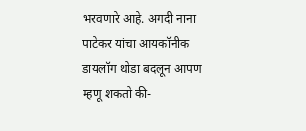भरवणारे आहे. अगदी नाना पाटेकर यांचा आयकॉनीक डायलॉग थोडा बदलून आपण म्हणू शकतो की-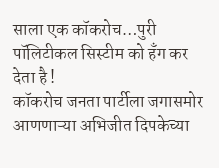साला एक कॉकरोच…पुरी पॉलिटीकल सिस्टीम को हँग कर देता है !
कॉकरोच जनता पार्टीला जगासमोर आणणाऱ्या अभिजीत दिपकेच्या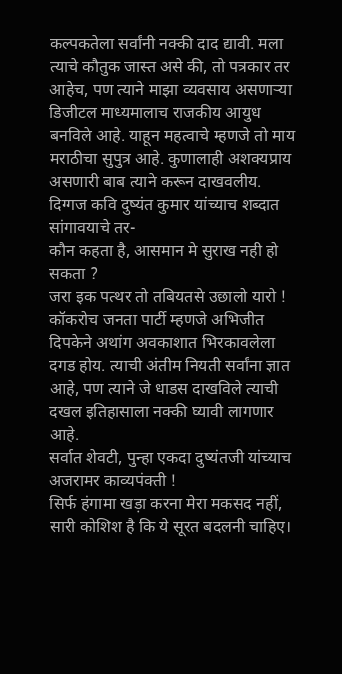कल्पकतेला सर्वांनी नक्की दाद द्यावी. मला त्याचे कौतुक जास्त असे की, तो पत्रकार तर आहेच, पण त्याने माझा व्यवसाय असणाऱ्या डिजीटल माध्यमालाच राजकीय आयुध बनविले आहे. याहून महत्वाचे म्हणजे तो माय मराठीचा सुपुत्र आहे. कुणालाही अशक्यप्राय असणारी बाब त्याने करून दाखवलीय. दिग्गज कवि दुष्यंत कुमार यांच्याच शब्दात सांगावयाचे तर-
कौन कहता है, आसमान मे सुराख नही हो सकता ?
जरा इक पत्थर तो तबियतसे उछालो यारो !
कॉकरोच जनता पार्टी म्हणजे अभिजीत दिपकेने अथांग अवकाशात भिरकावलेला दगड होय. त्याची अंतीम नियती सर्वांना ज्ञात आहे, पण त्याने जे धाडस दाखविले त्याची दखल इतिहासाला नक्की घ्यावी लागणार आहे.
सर्वात शेवटी, पुन्हा एकदा दुष्यंतजी यांच्याच अजरामर काव्यपंक्ती !
सिर्फ हंगामा खड़ा करना मेरा मकसद नहीं,
सारी कोशिश है कि ये सूरत बदलनी चाहिए।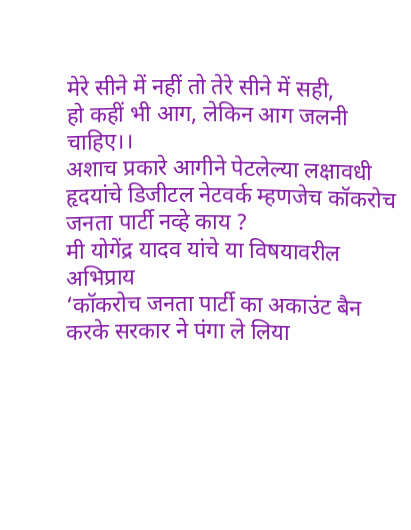मेरे सीने में नहीं तो तेरे सीने में सही,
हो कहीं भी आग, लेकिन आग जलनी चाहिए।।
अशाच प्रकारे आगीने पेटलेल्या लक्षावधी हृदयांचे डिजीटल नेटवर्क म्हणजेच कॉकरोच जनता पार्टी नव्हे काय ?
मी योगेंद्र यादव यांचे या विषयावरील अभिप्राय
‘कॉकरोच जनता पार्टी का अकाउंट बैन करके सरकार ने पंगा ले लिया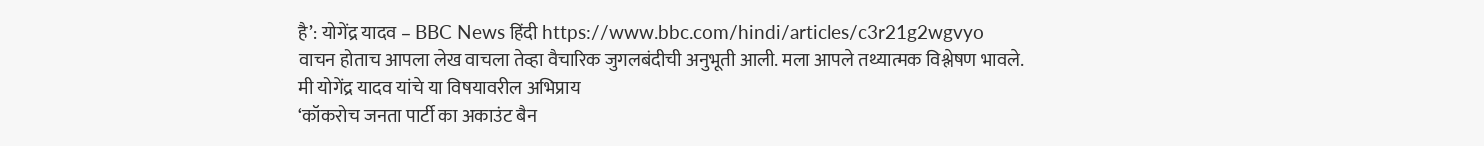है’: योगेंद्र यादव – BBC News हिंदी https://www.bbc.com/hindi/articles/c3r21g2wgvyo
वाचन होताच आपला लेख वाचला तेव्हा वैचारिक जुगलबंदीची अनुभूती आली. मला आपले तथ्यात्मक विश्लेषण भावले.
मी योगेंद्र यादव यांचे या विषयावरील अभिप्राय
‘कॉकरोच जनता पार्टी का अकाउंट बैन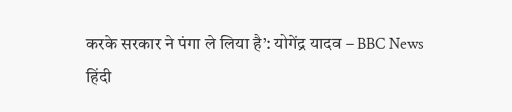करके सरकार ने पंगा ले लिया है’: योगेंद्र यादव – BBC News हिंदी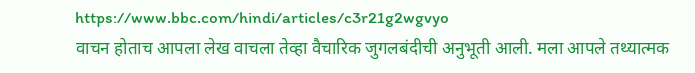https://www.bbc.com/hindi/articles/c3r21g2wgvyo
वाचन होताच आपला लेख वाचला तेव्हा वैचारिक जुगलबंदीची अनुभूती आली. मला आपले तथ्यात्मक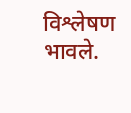विश्लेषण भावले.